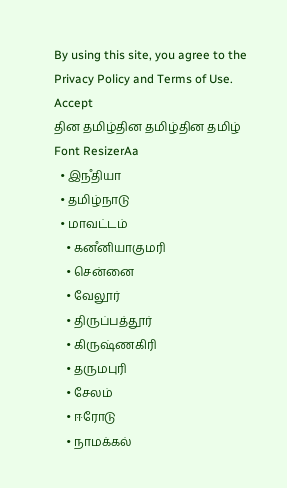By using this site, you agree to the Privacy Policy and Terms of Use.
Accept
தின தமிழ்தின தமிழ்தின தமிழ்
Font ResizerAa
  • இநஂதியா
  • தமிழ்நாடு
  • மாவட்டம்
    • கனஂனியாகுமரி
    • சென்னை
    • வேலூர்
    • திருப்பத்தூர்
    • கிருஷ்ணகிரி
    • தருமபுரி
    • சேலம்
    • ஈரோடு
    • நாமக்கல்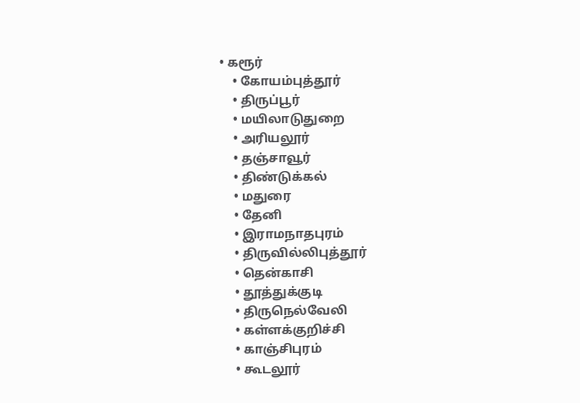• கரூர்
    • கோயம்புத்தூர்
    • திருப்பூர்
    • மயிலாடுதுறை
    • அரியலூர்
    • தஞ்சாவூர்
    • திண்டுக்கல்
    • மதுரை
    • தேனி
    • இராமநாதபுரம்
    • திருவில்லிபுத்தூர்
    • தென்காசி
    • தூத்துக்குடி
    • திருநெல்வேலி
    • கள்ளக்குறிச்சி
    • காஞ்சிபுரம்
    • கூடலூர்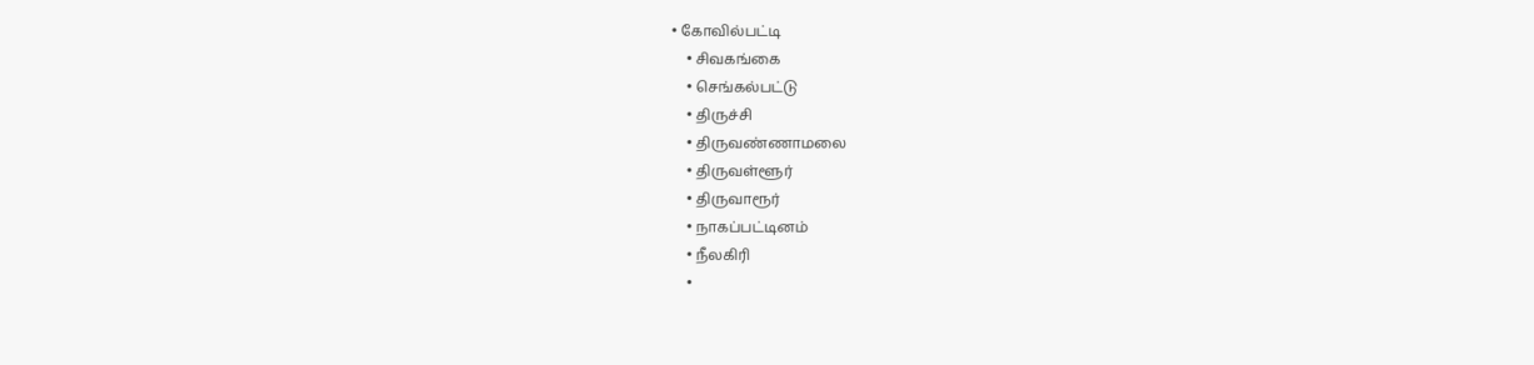• கோவில்பட்டி
    • சிவகங்கை
    • செங்கல்பட்டு
    • திருச்சி
    • திருவண்ணாமலை
    • திருவள்ளூர்
    • திருவாரூர்
    • நாகப்பட்டினம்
    • நீலகிரி
    •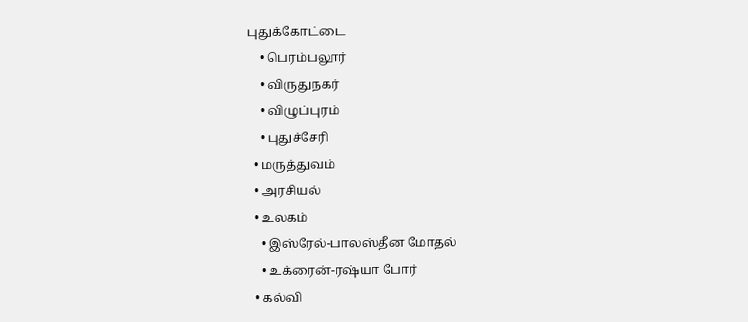புதுக்கோட்டை
    • பெரம்பலூர்
    • விருதுநகர்
    • விழுப்புரம்
    • புதுச்சேரி
  • மருத்துவம்
  • அரசியல்
  • உலகம்
    • இஸ்ரேல்-பாலஸ்தீன மோதல்
    • உக்ரைன்-ரஷ்யா போர்
  • கல்வி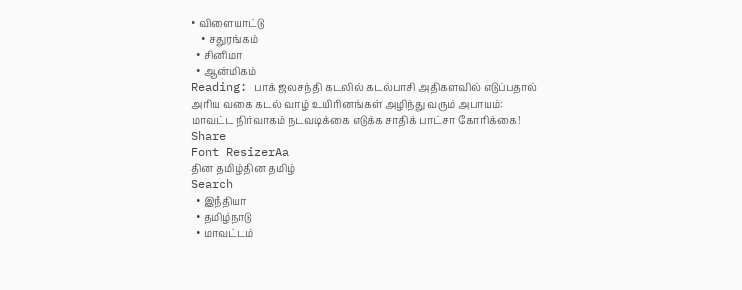• விளையாட்டு
    • சதுரங்கம்
  • சினிமா
  • ஆன்மிகம்
Reading: பாக் ஜலசந்தி கடலில் கடல்பாசி அதிகளவில் எடுப்பதால் அரிய வகை கடல் வாழ் உயிரினங்கள் அழிந்து வரும் அபாயம்: மாவட்ட நிர்வாகம் நடவடிக்கை எடுக்க சாதிக் பாட்சா கோரிக்கை!
Share
Font ResizerAa
தின தமிழ்தின தமிழ்
Search
  • இநஂதியா
  • தமிழ்நாடு
  • மாவட்டம்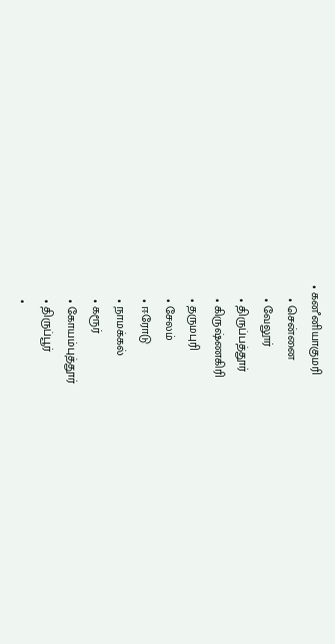• கனஂனியாகுமரி
    • சென்னை
    • வேலூர்
    • திருப்பத்தூர்
    • கிருஷ்ணகிரி
    • தருமபுரி
    • சேலம்
    • ஈரோடு
    • நாமக்கல்
    • கரூர்
    • கோயம்புத்தூர்
    • திருப்பூர்
    •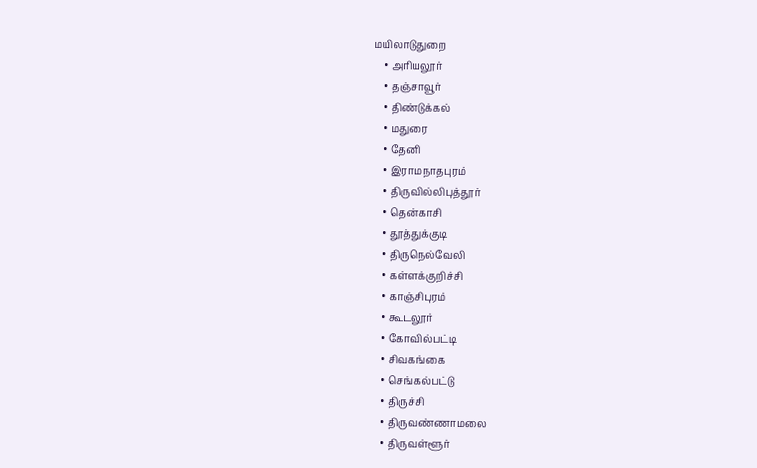மயிலாடுதுறை
    • அரியலூர்
    • தஞ்சாவூர்
    • திண்டுக்கல்
    • மதுரை
    • தேனி
    • இராமநாதபுரம்
    • திருவில்லிபுத்தூர்
    • தென்காசி
    • தூத்துக்குடி
    • திருநெல்வேலி
    • கள்ளக்குறிச்சி
    • காஞ்சிபுரம்
    • கூடலூர்
    • கோவில்பட்டி
    • சிவகங்கை
    • செங்கல்பட்டு
    • திருச்சி
    • திருவண்ணாமலை
    • திருவள்ளூர்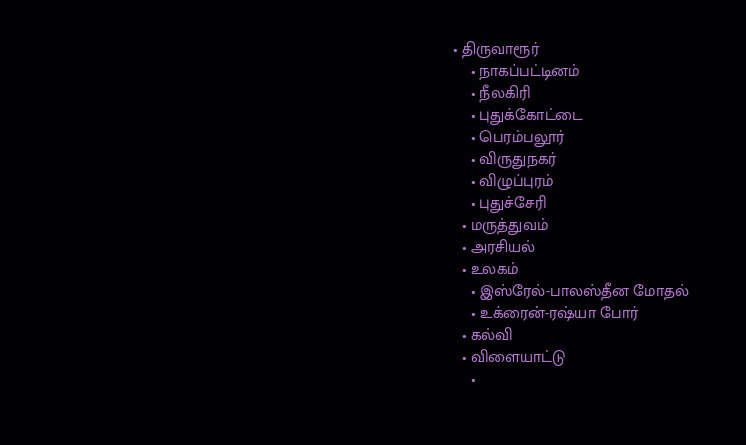• திருவாரூர்
    • நாகப்பட்டினம்
    • நீலகிரி
    • புதுக்கோட்டை
    • பெரம்பலூர்
    • விருதுநகர்
    • விழுப்புரம்
    • புதுச்சேரி
  • மருத்துவம்
  • அரசியல்
  • உலகம்
    • இஸ்ரேல்-பாலஸ்தீன மோதல்
    • உக்ரைன்-ரஷ்யா போர்
  • கல்வி
  • விளையாட்டு
    •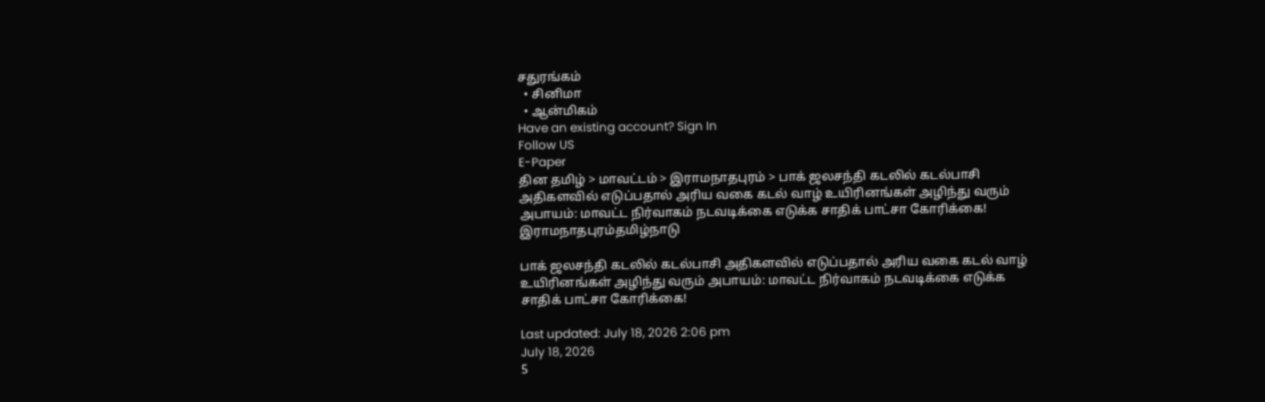சதுரங்கம்
  • சினிமா
  • ஆன்மிகம்
Have an existing account? Sign In
Follow US
E-Paper
தின தமிழ் > மாவட்டம் > இராமநாதபுரம் > பாக் ஜலசந்தி கடலில் கடல்பாசி அதிகளவில் எடுப்பதால் அரிய வகை கடல் வாழ் உயிரினங்கள் அழிந்து வரும் அபாயம்: மாவட்ட நிர்வாகம் நடவடிக்கை எடுக்க சாதிக் பாட்சா கோரிக்கை!
இராமநாதபுரம்தமிழ்நாடு

பாக் ஜலசந்தி கடலில் கடல்பாசி அதிகளவில் எடுப்பதால் அரிய வகை கடல் வாழ் உயிரினங்கள் அழிந்து வரும் அபாயம்: மாவட்ட நிர்வாகம் நடவடிக்கை எடுக்க சாதிக் பாட்சா கோரிக்கை!

Last updated: July 18, 2026 2:06 pm
July 18, 2026
5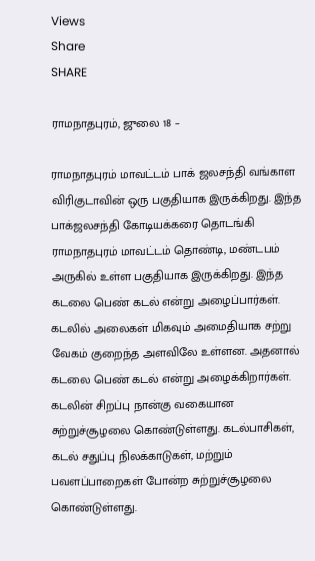Views
Share
SHARE

ராமநாதபுரம், ஜுலை 18 –

ராமநாதபுரம் மாவட்டம் பாக் ஜலசந்தி வங்காள விரிகுடாவின் ஒரு பகுதியாக இருக்கிறது. இந்த பாக்ஜலசந்தி கோடியக்கரை தொடங்கி ராமநாதபுரம் மாவட்டம் தொண்டி, மண்டபம் அருகில் உள்ள பகுதியாக இருக்கிறது. இந்த கடலை பெண் கடல் என்று அழைப்பார்கள். கடலில் அலைகள் மிகவும் அமைதியாக சற்று வேகம் குறைந்த அளவிலே உள்ளன. அதனால் கடலை பெண் கடல் என்று அழைக்கிறார்கள். கடலின் சிறப்பு நான்கு வகையான சுற்றுச்சூழலை கொண்டுள்ளது. கடல்பாசிகள், கடல் சதுப்பு நிலக்காடுகள், மற்றும் பவளப்பாறைகள் போன்ற சுற்றுச்சூழலை கொண்டுள்ளது.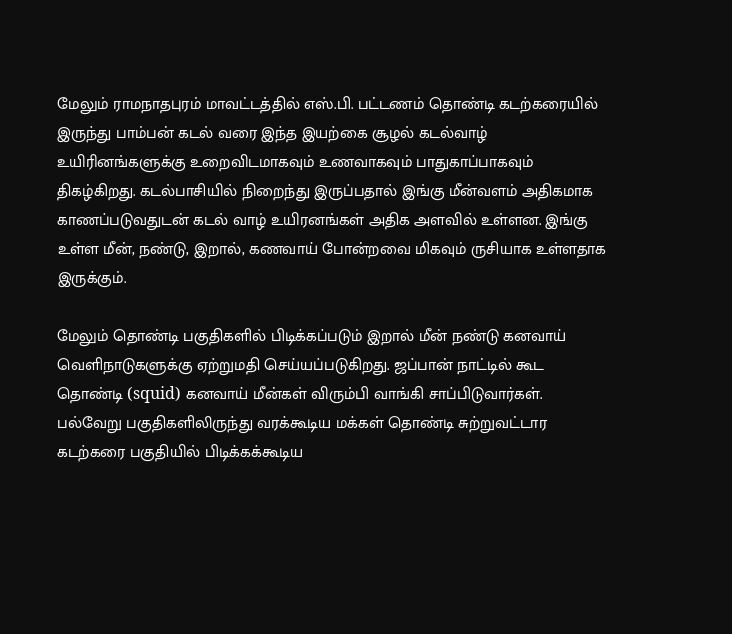மேலும் ராமநாதபுரம் மாவட்டத்தில் எஸ்.பி. பட்டணம் தொண்டி கடற்கரையில் இருந்து பாம்பன் கடல் வரை இந்த இயற்கை சூழல் கடல்வாழ் உயிரினங்களுக்கு உறைவிடமாகவும் உணவாகவும் பாதுகாப்பாகவும் திகழ்கிறது. கடல்பாசியில் நிறைந்து இருப்பதால் இங்கு மீன்வளம் அதிகமாக காணப்படுவதுடன் கடல் வாழ் உயிரனங்கள் அதிக அளவில் உள்ளன. இங்கு உள்ள மீன், நண்டு, இறால், கணவாய் போன்றவை மிகவும் ருசியாக உள்ளதாக இருக்கும்.

மேலும் தொண்டி பகுதிகளில் பிடிக்கப்படும் இறால் மீன் நண்டு கனவாய் வெளிநாடுகளுக்கு ஏற்றுமதி செய்யப்படுகிறது. ஜப்பான் நாட்டில் கூட தொண்டி (squid) கனவாய் மீன்கள் விரும்பி வாங்கி சாப்பிடுவார்கள். பல்வேறு பகுதிகளிலிருந்து வரக்கூடிய மக்கள் தொண்டி சுற்றுவட்டார கடற்கரை பகுதியில் பிடிக்கக்கூடிய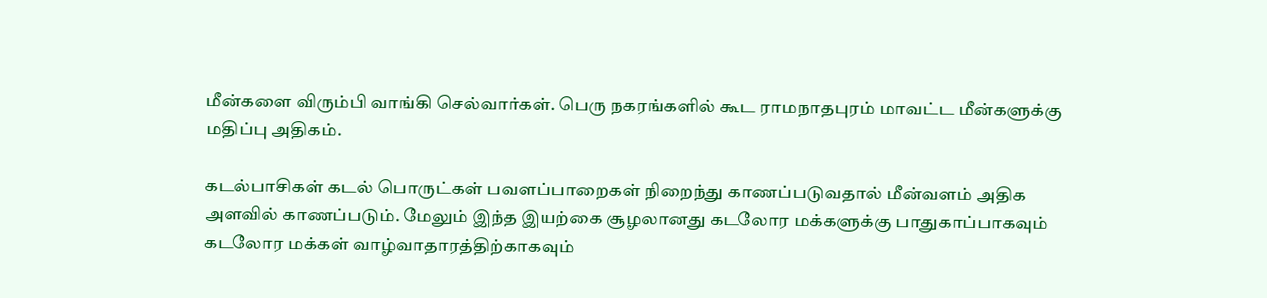மீன்களை விரும்பி வாங்கி செல்வார்கள். பெரு நகரங்களில் கூட ராமநாதபுரம் மாவட்ட மீன்களுக்கு மதிப்பு அதிகம்.

கடல்பாசிகள் கடல் பொருட்கள் பவளப்பாறைகள் நிறைந்து காணப்படுவதால் மீன்வளம் அதிக அளவில் காணப்படும். மேலும் இந்த இயற்கை சூழலானது கடலோர மக்களுக்கு பாதுகாப்பாகவும் கடலோர மக்கள் வாழ்வாதாரத்திற்காகவும்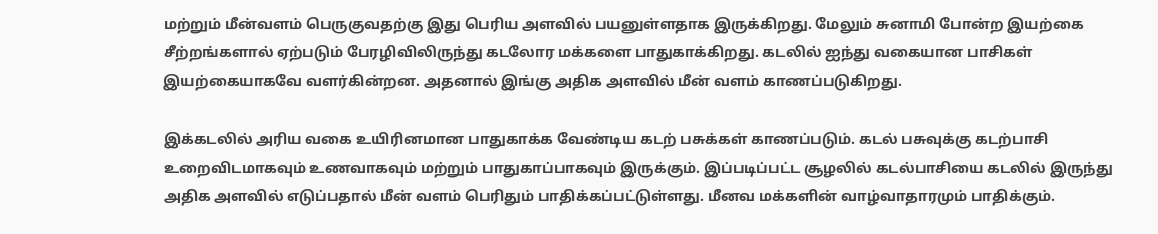மற்றும் மீன்வளம் பெருகுவதற்கு இது பெரிய அளவில் பயனுள்ளதாக இருக்கிறது. மேலும் சுனாமி போன்ற இயற்கை சீற்றங்களால் ஏற்படும் பேரழிவிலிருந்து கடலோர மக்களை பாதுகாக்கிறது. கடலில் ஐந்து வகையான பாசிகள் இயற்கையாகவே வளர்கின்றன. அதனால் இங்கு அதிக அளவில் மீன் வளம் காணப்படுகிறது.

இக்கடலில் அரிய வகை உயிரினமான பாதுகாக்க வேண்டிய கடற் பசுக்கள் காணப்படும். கடல் பசுவுக்கு கடற்பாசி உறைவிடமாகவும் உணவாகவும் மற்றும் பாதுகாப்பாகவும் இருக்கும். இப்படிப்பட்ட சூழலில் கடல்பாசியை கடலில் இருந்து அதிக அளவில் எடுப்பதால் மீன் வளம் பெரிதும் பாதிக்கப்பட்டுள்ளது. மீனவ மக்களின் வாழ்வாதாரமும் பாதிக்கும்.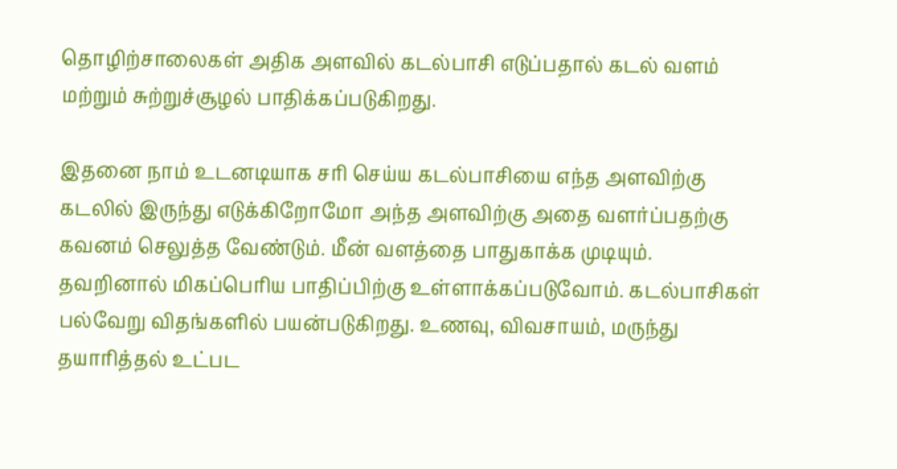தொழிற்சாலைகள் அதிக அளவில் கடல்பாசி எடுப்பதால் கடல் வளம் மற்றும் சுற்றுச்சூழல் பாதிக்கப்படுகிறது.

இதனை நாம் உடனடியாக சரி செய்ய கடல்பாசியை எந்த அளவிற்கு கடலில் இருந்து எடுக்கிறோமோ அந்த அளவிற்கு அதை வளர்ப்பதற்கு கவனம் செலுத்த வேண்டும். மீன் வளத்தை பாதுகாக்க முடியும். தவறினால் மிகப்பெரிய பாதிப்பிற்கு உள்ளாக்கப்படுவோம். கடல்பாசிகள் பல்வேறு விதங்களில் பயன்படுகிறது. உணவு, விவசாயம், மருந்து தயாரித்தல் உட்பட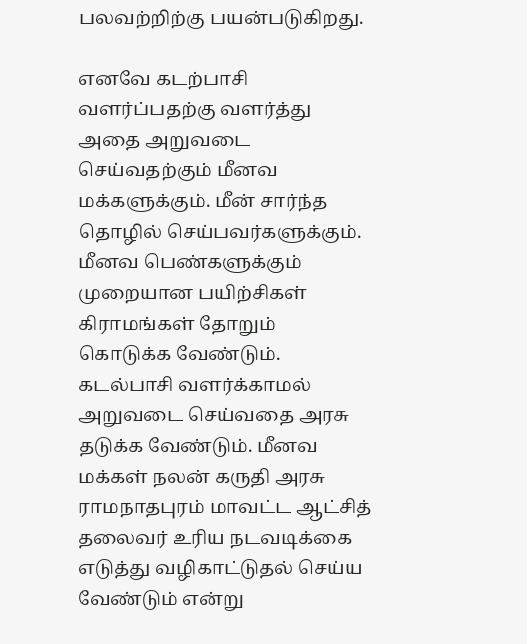பலவற்றிற்கு பயன்படுகிறது.

எனவே கடற்பாசி வளர்ப்பதற்கு வளர்த்து அதை அறுவடை செய்வதற்கும் மீனவ மக்களுக்கும். மீன் சார்ந்த தொழில் செய்பவர்களுக்கும். மீனவ பெண்களுக்கும் முறையான பயிற்சிகள் கிராமங்கள் தோறும் கொடுக்க வேண்டும். கடல்பாசி வளர்க்காமல் அறுவடை செய்வதை அரசு தடுக்க வேண்டும். மீனவ மக்கள் நலன் கருதி அரசு ராமநாதபுரம் மாவட்ட ஆட்சித் தலைவர் உரிய நடவடிக்கை எடுத்து வழிகாட்டுதல் செய்ய வேண்டும் என்று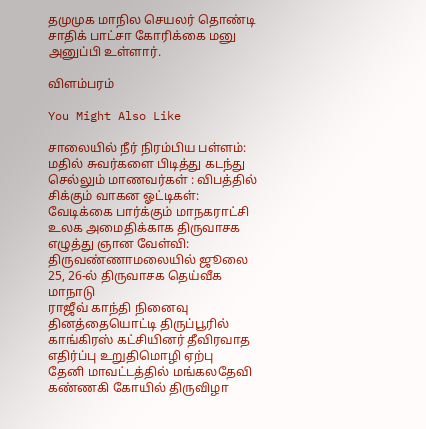தமுமுக மாநில செயலர் தொண்டி சாதிக் பாட்சா கோரிக்கை மனு அனுப்பி உள்ளார்.

விளம்பரம்

You Might Also Like

சாலையில் நீர் நிரம்பிய பள்ளம்: மதில் சுவர்களை பிடித்து கடந்து செல்லும் மாணவர்கள் : விபத்தில் சிக்கும் வாகன ஓட்டிகள்: வேடிக்கை பார்க்கும் மாநகராட்சி
உலக அமைதிக்காக திருவாசக எழுத்து ஞான வேள்வி: திருவண்ணாமலையில் ஜூலை 25, 26-ல் திருவாசக தெய்வீக மாநாடு
ராஜீவ் காந்தி நினைவு தினத்தையொட்டி திருப்பூரில் காங்கிரஸ் கட்சியினர் தீவிரவாத எதிர்ப்பு உறுதிமொழி ஏற்பு
தேனி மாவட்டத்தில் மங்கலதேவி கண்ணகி கோயில் திருவிழா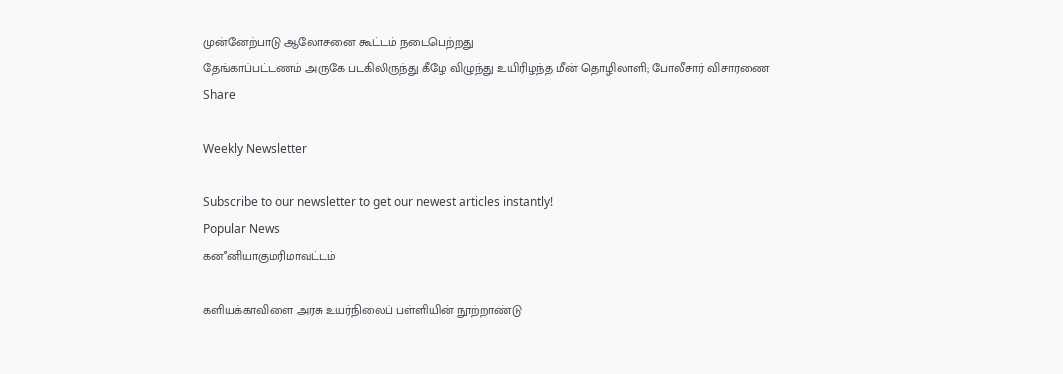முன்னேற்பாடு ஆலோசனை கூட்டம் நடைபெற்றது
தேங்காப்பட்டணம் அருகே படகிலிருந்து கீழே விழுந்து உயிரிழந்த மீன் தொழிலாளி; போலீசார் விசாரணை
Share

Weekly Newsletter

Subscribe to our newsletter to get our newest articles instantly!
Popular News
கனஂனியாகுமரிமாவட்டம்

களியக்காவிளை அரசு உயர்நிலைப் பள்ளியின் நூற்றாண்டு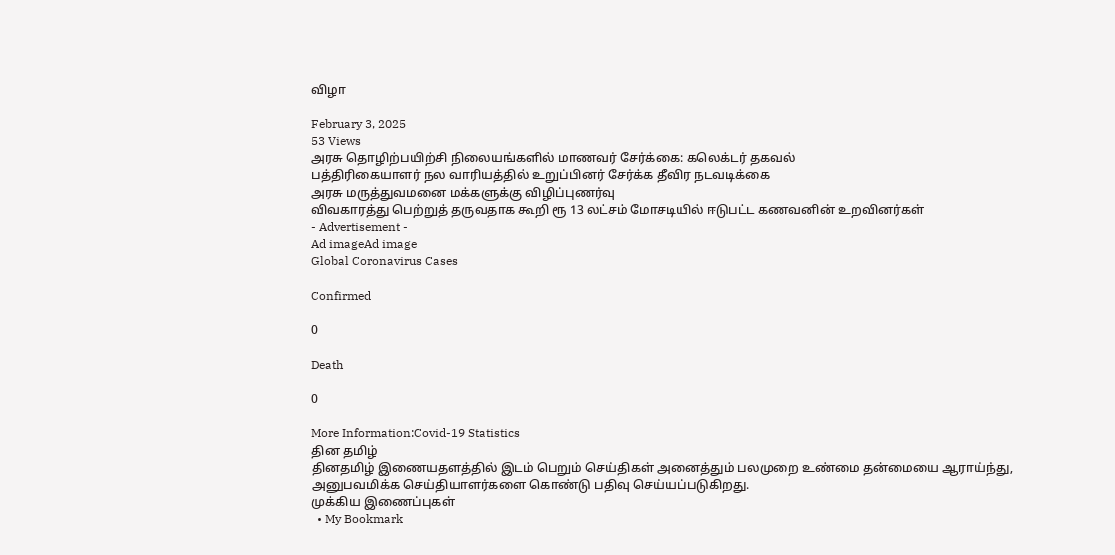விழா

February 3, 2025
53 Views
அரசு தொழிற்பயிற்சி நிலையங்களில் மாணவர் சேர்க்கை: கலெக்டர் தகவல்
பத்திரிகையாளர் நல வாரியத்தில் உறுப்பினர் சேர்க்க தீவிர நடவடிக்கை
அரசு மருத்துவமனை மக்களுக்கு விழிப்புணர்வு
விவகாரத்து பெற்றுத் தருவதாக கூறி ரூ 13 லட்சம் மோசடியில் ஈடுபட்ட கணவனின் உறவினர்கள்
- Advertisement -
Ad imageAd image
Global Coronavirus Cases

Confirmed

0

Death

0

More Information:Covid-19 Statistics
தின தமிழ்
தினதமிழ் இணையதளத்தில் இடம் பெறும் செய்திகள் அனைத்தும் பலமுறை உண்மை தன்மையை ஆராய்ந்து, அனுபவமிக்க செய்தியாளர்களை கொண்டு பதிவு செய்யப்படுகிறது.
முக்கிய இணைப்புகள்
  • My Bookmark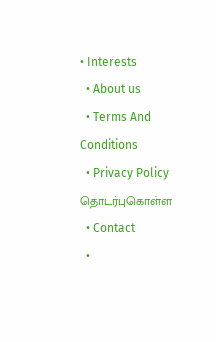• Interests
  • About us
  • Terms And Conditions
  • Privacy Policy
தொடர்புகொள்ள
  • Contact
  •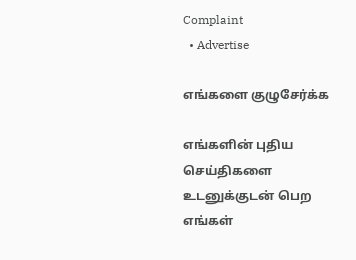Complaint
  • Advertise

எங்களை குழுசேர்க்க

எங்களின் புதிய செய்திகளை உடனுக்குடன் பெற எங்கள்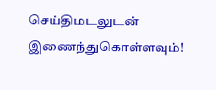செய்திமடலுடன் இணைந்துகொள்ளவும்!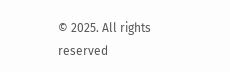© 2025. All rights reserved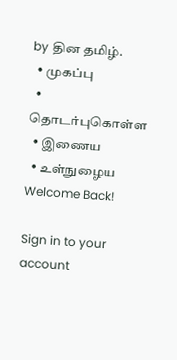by தின தமிழ்.
  • முகப்பு
  • தொடர்புகொள்ள
  • இணைய
  • உள்நுழைய
Welcome Back!

Sign in to your account